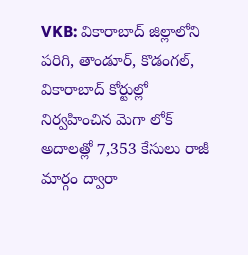VKB: వికారాబాద్ జిల్లాలోని పరిగి, తాండూర్, కొడంగల్, వికారాబాద్ కోర్టుల్లో నిర్వహించిన మెగా లోక్ అదాలత్లో 7,353 కేసులు రాజీ మార్గం ద్వారా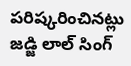పరిష్కరించినట్లు జడ్జి లాల్ సింగ్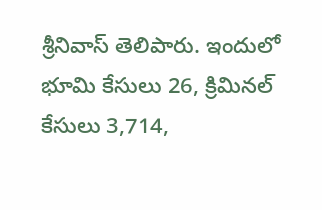శ్రీనివాస్ తెలిపారు. ఇందులో భూమి కేసులు 26, క్రిమినల్ కేసులు 3,714,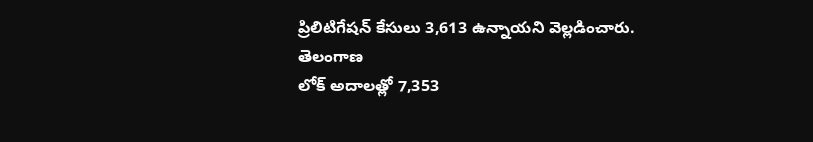ప్రిలిటిగేషన్ కేసులు 3,613 ఉన్నాయని వెల్లడించారు.
తెలంగాణ
లోక్ అదాలత్లో 7,353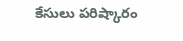కేసులు పరిష్కారం